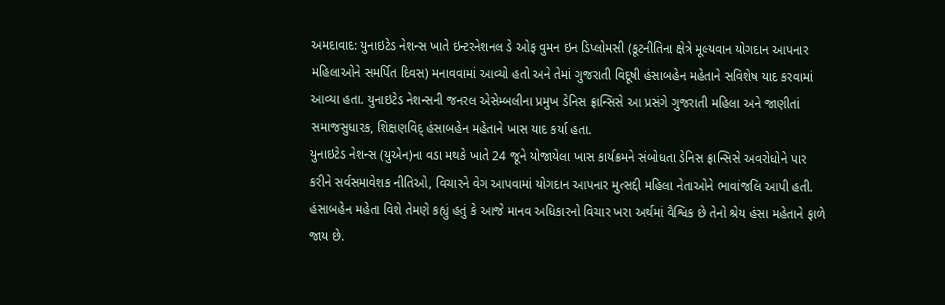અમદાવાદ: યુનાઇટેડ નેશન્સ ખાતે ઇન્ટરનેશનલ ડે ઓફ વુમન ઇન ડિપ્લોમસી (કૂટનીતિના ક્ષેત્રે મૂલ્યવાન યોગદાન આપનાર મહિલાઓને સમર્પિત દિવસ) મનાવવામાં આવ્યો હતો અને તેમાં ગુજરાતી વિદૂષી હંસાબહેન મહેતાને સવિશેષ યાદ કરવામાં આવ્યા હતા. યુનાઇટેડ નેશન્સની જનરલ એસેમ્બલીના પ્રમુખ ડેનિસ ફ્રાન્સિસે આ પ્રસંગે ગુજરાતી મહિલા અને જાણીતાં સમાજસુધારક, શિક્ષણવિદ્ હંસાબહેન મહેતાને ખાસ યાદ કર્યા હતા.
યુનાઇટેડ નેશન્સ (યુએન)ના વડા મથકે ખાતે 24 જૂને યોજાયેલા ખાસ કાર્યક્રમને સંબોધતા ડેનિસ ફ્રાન્સિસે અવરોધોને પાર કરીને સર્વસમાવેશક નીતિઓ, વિચારને વેગ આપવામાં યોગદાન આપનાર મુત્સદ્દી મહિલા નેતાઓને ભાવાંજલિ આપી હતી. હંસાબહેન મહેતા વિશે તેમણે કહ્યું હતું કે આજે માનવ અધિકારનો વિચાર ખરા અર્થમાં વૈશ્વિક છે તેનો શ્રેય હંસા મહેતાને ફાળે જાય છે.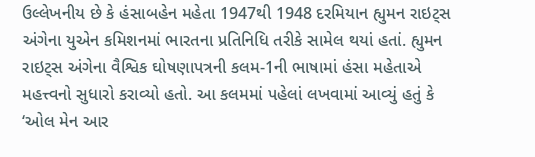ઉલ્લેખનીય છે કે હંસાબહેન મહેતા 1947થી 1948 દરમિયાન હ્યુમન રાઇટ્સ અંગેના યુએન કમિશનમાં ભારતના પ્રતિનિધિ તરીકે સામેલ થયાં હતાં. હ્યુમન રાઇટ્સ અંગેના વૈશ્વિક ઘોષણાપત્રની કલમ-1ની ભાષામાં હંસા મહેતાએ મહત્ત્વનો સુધારો કરાવ્યો હતો. આ કલમમાં પહેલાં લખવામાં આવ્યું હતું કે ‘ઓલ મેન આર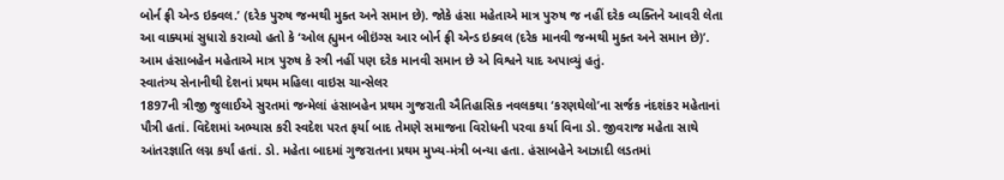બોર્ન ફ્રી એન્ડ ઇક્વલ.’ (દરેક પુરુષ જન્મથી મુક્ત અને સમાન છે). જોકે હંસા મહેતાએ માત્ર પુરુષ જ નહીં દરેક વ્યક્તિને આવરી લેતા આ વાક્યમાં સુધારો કરાવ્યો હતો કે ‘ઓલ હ્યુમન બીઇંગ્સ આર બોર્ન ફ્રી એન્ડ ઇક્વલ (દરેક માનવી જન્મથી મુક્ત અને સમાન છે)’.
આમ હંસાબહેન મહેતાએ માત્ર પુરુષ કે સ્ત્રી નહીં પણ દરેક માનવી સમાન છે એ વિશ્વને યાદ અપાવ્યું હતું.
સ્વાતંત્ર્ય સેનાનીથી દેશનાં પ્રથમ મહિલા વાઇસ ચાન્સેલર
1897ની ત્રીજી જુલાઈએ સુરતમાં જન્મેલાં હંસાબહેન પ્રથમ ગુજરાતી ઐતિહાસિક નવલકથા ‘કરણઘેલો’ના સર્જક નંદશંકર મહેતાનાં પૌત્રી હતાં. વિદેશમાં અભ્યાસ કરી સ્વદેશ પરત ફર્યા બાદ તેમણે સમાજના વિરોધની પરવા કર્યા વિના ડો. જીવરાજ મહેતા સાથે આંતરજ્ઞાતિ લગ્ન કર્યાં હતાં. ડો. મહેતા બાદમાં ગુજરાતના પ્રથમ મુખ્ય-મંત્રી બન્યા હતા. હંસાબહેને આઝાદી લડતમાં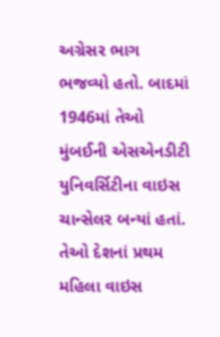અગ્રેસર ભાગ ભજવ્યો હતો. બાદમાં 1946માં તેઓ મુંબઈની એસએનડીટી યુનિવર્સિટીના વાઇસ ચાન્સેલર બન્યાં હતાં. તેઓ દેશનાં પ્રથમ મહિલા વાઇસ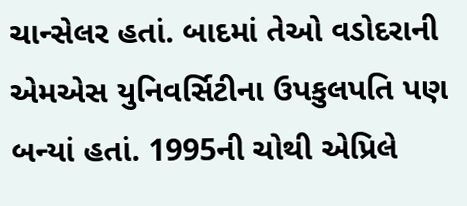ચાન્સેલર હતાં. બાદમાં તેઓ વડોદરાની એમએસ યુનિવર્સિટીના ઉપકુલપતિ પણ બન્યાં હતાં. 1995ની ચોથી એપ્રિલે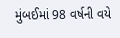મુંબઈમાં 98 વર્ષની વયે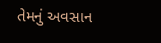તેમનું અવસાન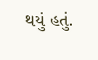થયું હતું.